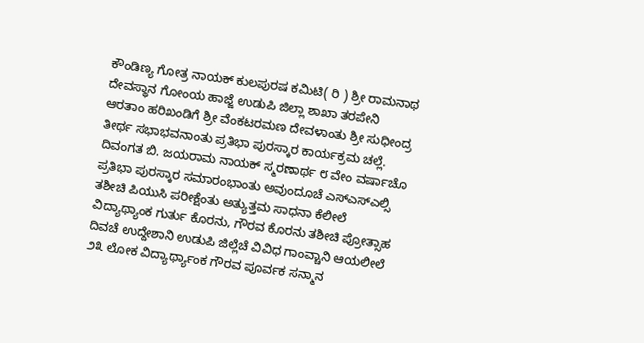ಕೌಂಡಿಣ್ಯ ಗೋತ್ರ ನಾಯಕ್ ಕುಲಪುರಷ ಕಮಿಟಿ( ರಿ ) ಶ್ರೀ ರಾಮನಾಥ ದೇವಸ್ಥಾನ ಗೋಂಯ ಹಾಜ್ಜೆ ಉಡುಪಿ ಜಿಲ್ಲಾ ಶಾಖಾ ತರಪೇನಿ ಆರತಾಂ ಹರಿಖಂಡಿಗೆ ಶ್ರೀ ವೆಂಕಟರಮಣ ದೇವಳಾಂತು ಶ್ರೀ ಸುಧೀಂದ್ರ ತೀರ್ಥ ಸಭಾಭವನಾಂತು ಪ್ರತಿಭಾ ಪುರಸ್ಕಾರ ಕಾರ್ಯಕ್ರಮ ಚಲ್ಲೆ.
ದಿವಂಗತ ಬಿ. ಜಯರಾಮ ನಾಯಕ್ ಸ್ಮರಣಾರ್ಥ ೮ ವೇಂ ವರ್ಷಾಚೊ ಪ್ರತಿಭಾ ಪುರಸ್ಕಾರ ಸಮಾರಂಭಾಂತು ಅವುಂದೂಚೆ ಎಸ್ಎಸ್ಎಲ್ಸಿ ತಶೀಚಿ ಪಿಯುಸಿ ಪರೀಕ್ಷೆಂತು ಅತ್ಯುತ್ತಮ ಸಾಧನಾ ಕೆಲೀಲೆ ವಿದ್ಯಾಥ್ಯಾಂಕ ಗುರ್ತು ಕೊರನು, ಗೌರವ ಕೊರನು ತಶೀಚಿ ಪ್ರೋತ್ಸಾಹ ದಿವಚೆ ಉದ್ದೇಶಾನಿ ಉಡುಪಿ ಜಿಲ್ಲೆಚೆ ವಿವಿಧ ಗಾಂವ್ಚಾನಿ ಆಯಲೀಲೆ ೨೩ ಲೋಕ ವಿದ್ಯಾರ್ಥ್ಯಾಂಕ ಗೌರವ ಪೂರ್ವಕ ಸನ್ಮಾನ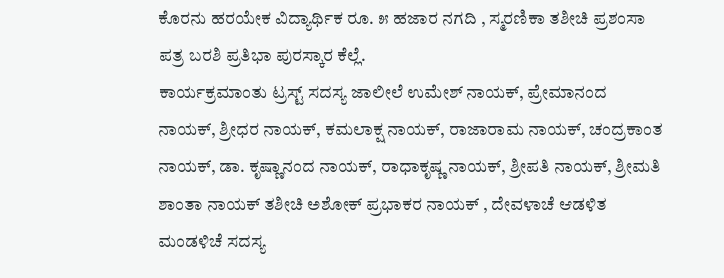ಕೊರನು ಹರಯೇಕ ವಿದ್ಯಾರ್ಥಿಕ ರೂ. ೫ ಹಜಾರ ನಗದಿ , ಸ್ಮರಣಿಕಾ ತಶೀಚಿ ಪ್ರಶಂಸಾ ಪತ್ರ ಬರಶಿ ಪ್ರತಿಭಾ ಪುರಸ್ಕಾರ ಕೆಲ್ಲೆ.
ಕಾರ್ಯಕ್ರಮಾಂತು ಟ್ರಸ್ಟ್ ಸದಸ್ಯ ಜಾಲೀಲೆ ಉಮೇಶ್ ನಾಯಕ್, ಪ್ರೇಮಾನಂದ ನಾಯಕ್, ಶ್ರೀಧರ ನಾಯಕ್, ಕಮಲಾಕ್ಷ ನಾಯಕ್, ರಾಜಾರಾಮ ನಾಯಕ್, ಚಂದ್ರಕಾಂತ ನಾಯಕ್, ಡಾ. ಕೃಷ್ಣಾನಂದ ನಾಯಕ್, ರಾಧಾಕೃಷ್ಣ ನಾಯಕ್, ಶ್ರೀಪತಿ ನಾಯಕ್, ಶ್ರೀಮತಿ ಶಾಂತಾ ನಾಯಕ್ ತಶೀಚಿ ಅಶೋಕ್ ಪ್ರಭಾಕರ ನಾಯಕ್ , ದೇವಳಾಚೆ ಆಡಳಿತ ಮಂಡಳಿಚೆ ಸದಸ್ಯ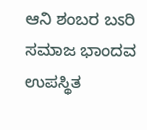ಆನಿ ಶಂಬರ ಬಽರಿ ಸಮಾಜ ಭಾಂದವ ಉಪಸ್ಥಿತ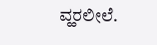ವ್ಹರಲೀಲೆ.